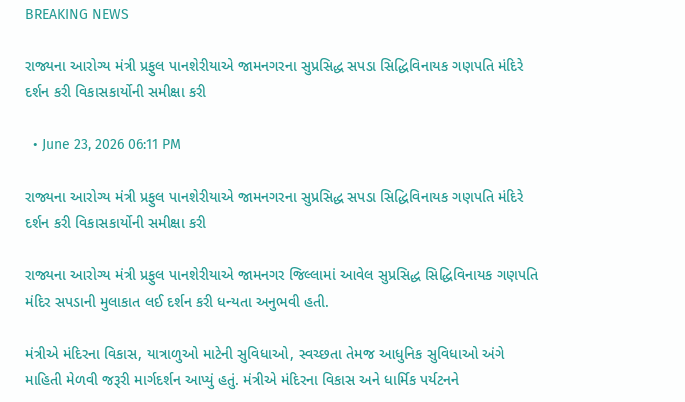BREAKING NEWS

રાજ્યના આરોગ્ય મંત્રી પ્રફુલ પાનશેરીયાએ જામનગરના સુપ્રસિદ્ધ સપડા સિદ્ધિવિનાયક ગણપતિ મંદિરે દર્શન કરી વિકાસકાર્યોની સમીક્ષા કરી

  • June 23, 2026 06:11 PM

રાજ્યના આરોગ્ય મંત્રી પ્રફુલ પાનશેરીયાએ જામનગરના સુપ્રસિદ્ધ સપડા સિદ્ધિવિનાયક ગણપતિ મંદિરે દર્શન કરી વિકાસકાર્યોની સમીક્ષા કરી

રાજ્યના આરોગ્ય મંત્રી પ્રફુલ પાનશેરીયાએ જામનગર જિલ્લામાં આવેલ સુપ્રસિદ્ધ સિદ્ધિવિનાયક ગણપતિ મંદિર સપડાની મુલાકાત લઈ દર્શન કરી ધન્યતા અનુભવી હતી.

મંત્રીએ મંદિરના વિકાસ, યાત્રાળુઓ માટેની સુવિધાઓ, સ્વચ્છતા તેમજ આધુનિક સુવિધાઓ અંગે માહિતી મેળવી જરૂરી માર્ગદર્શન આપ્યું હતું. મંત્રીએ મંદિરના વિકાસ અને ધાર્મિક પર્યટનને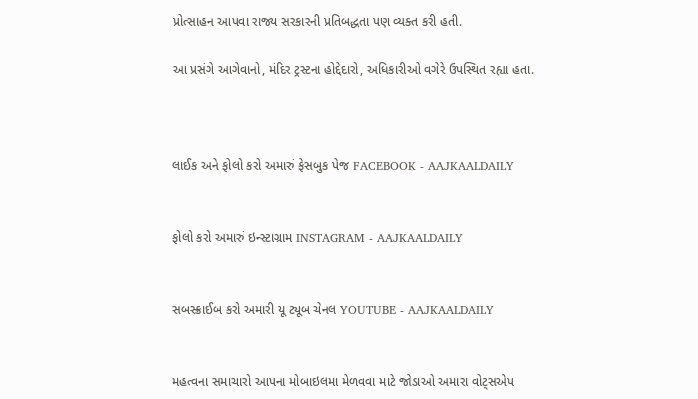પ્રોત્સાહન આપવા રાજ્ય સરકારની પ્રતિબદ્ધતા પણ વ્યક્ત કરી હતી.

આ પ્રસંગે આગેવાનો, મંદિર ટ્રસ્ટના હોદ્દેદારો, અધિકારીઓ વગેરે ઉપસ્થિત રહ્યા હતા.



લાઈક અને ફોલો કરો અમારું ફેસબુક પેજ FACEBOOK - AAJKAALDAILY


ફોલો કરો અમારું ઇન્સ્ટાગ્રામ INSTAGRAM - AAJKAALDAILY


સબસ્ક્રાઈબ કરો અમારી યૂ ટ્યૂબ ચેનલ YOUTUBE - AAJKAALDAILY


મહત્વના સમાચારો આપના મોબાઇલમા મેળવવા માટે જોડાઓ અમારા વોટ્સએપ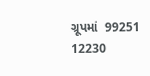ગ્રૂપમાં  99251 12230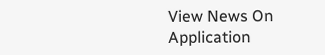View News On Application